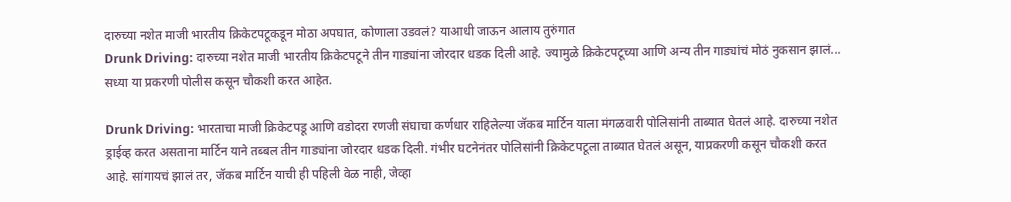दारुच्या नशेत माजी भारतीय क्रिकेटपटूकडून मोठा अपघात, कोणाला उडवलं? याआधी जाऊन आलाय तुरुंगात
Drunk Driving: दारुच्या नशेत माजी भारतीय क्रिकेटपटूने तीन गाड्यांना जोरदार धडक दिली आहे. ज्यामुळे क्रिकेटपटूच्या आणि अन्य तीन गाड्यांचं मोठं नुकसान झालं... सध्या या प्रकरणी पोलीस कसून चौकशी करत आहेत.

Drunk Driving: भारताचा माजी क्रिकेटपडू आणि वडोदरा रणजी संघाचा कर्णधार राहिलेल्या जॅकब मार्टिन याला मंगळवारी पोलिसांनी ताब्यात घेतलं आहे. दारुच्या नशेत ड्राईव्ह करत असताना मार्टिन याने तब्बल तीन गाड्यांना जोरदार धडक दिली. गंभीर घटनेनंतर पोलिसांनी क्रिकेटपटूला ताब्यात घेतलं असून, याप्रकरणी कसून चौकशी करत आहे. सांगायचं झालं तर, जॅकब मार्टिन याची ही पहिली वेळ नाही, जेव्हा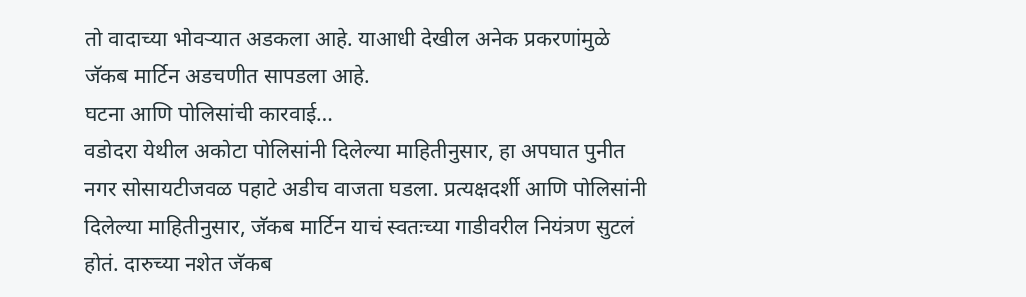तो वादाच्या भोवऱ्यात अडकला आहे. याआधी देखील अनेक प्रकरणांमुळे जॅकब मार्टिन अडचणीत सापडला आहे.
घटना आणि पोलिसांची कारवाई…
वडोदरा येथील अकोटा पोलिसांनी दिलेल्या माहितीनुसार, हा अपघात पुनीत नगर सोसायटीजवळ पहाटे अडीच वाजता घडला. प्रत्यक्षदर्शी आणि पोलिसांनी दिलेल्या माहितीनुसार, जॅकब मार्टिन याचं स्वतःच्या गाडीवरील नियंत्रण सुटलं होतं. दारुच्या नशेत जॅकब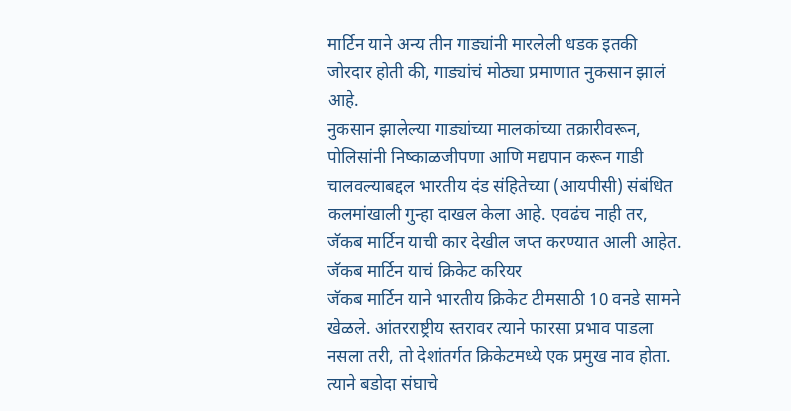मार्टिन याने अन्य तीन गाड्यांनी मारलेली धडक इतकी जोरदार होती की, गाड्यांचं मोठ्या प्रमाणात नुकसान झालं आहे.
नुकसान झालेल्या गाड्यांच्या मालकांच्या तक्रारीवरून, पोलिसांनी निष्काळजीपणा आणि मद्यपान करून गाडी चालवल्याबद्दल भारतीय दंड संहितेच्या (आयपीसी) संबंधित कलमांखाली गुन्हा दाखल केला आहे. एवढंच नाही तर, जॅकब मार्टिन याची कार देखील जप्त करण्यात आली आहेत.
जॅकब मार्टिन याचं क्रिकेट करियर
जॅकब मार्टिन याने भारतीय क्रिकेट टीमसाठी 10 वनडे सामने खेळले. आंतरराष्ट्रीय स्तरावर त्याने फारसा प्रभाव पाडला नसला तरी, तो देशांतर्गत क्रिकेटमध्ये एक प्रमुख नाव होता. त्याने बडोदा संघाचे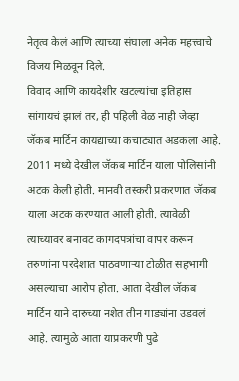नेतृत्व केलं आणि त्याच्या संघाला अनेक महत्त्वाचे विजय मिळवून दिले.
विवाद आणि कायदेशीर खटल्यांचा इतिहास
सांगायचं झालं तर, ही पहिली वेळ नाही जेव्हा जॅकब मार्टिन कायद्याच्या कचाट्यात अडकला आहे. 2011 मध्ये देखील जॅकब मार्टिन याला पोलिसांनी अटक केली होती. मानवी तस्करी प्रकरणात जॅकब याला अटक करण्यात आली होती. त्यावेळी त्याच्यावर बनावट कागदपत्रांचा वापर करून तरुणांना परदेशात पाठवणाऱ्या टोळीत सहभागी असल्याचा आरोप होता. आता देखील जॅकब मार्टिन याने दारुच्या नशेत तीन गाड्यांना उडवलं आहे. त्यामुळे आता याप्रकरणी पुढे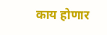काय होणार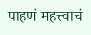पाहणं महत्त्वाचं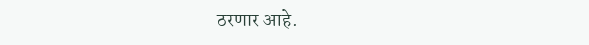ठरणार आहे.